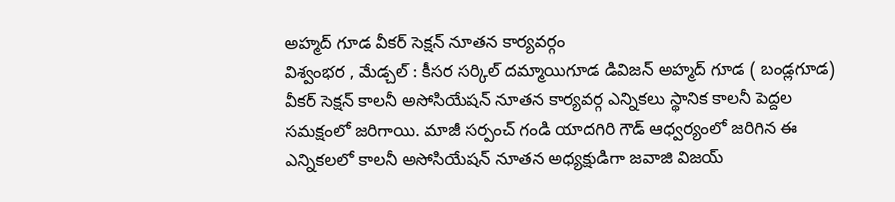అహ్మద్ గూడ వీకర్ సెక్షన్ నూతన కార్యవర్గం
విశ్వంభర , మేడ్చల్ : కీసర సర్కిల్ దమ్మాయిగూడ డివిజన్ అహ్మద్ గూడ ( బండ్లగూడ) వీకర్ సెక్షన్ కాలనీ అసోసియేషన్ నూతన కార్యవర్గ ఎన్నికలు స్థానిక కాలనీ పెద్దల సమక్షంలో జరిగాయి. మాజీ సర్పంచ్ గండి యాదగిరి గౌడ్ ఆధ్వర్యంలో జరిగిన ఈ ఎన్నికలలో కాలనీ అసోసియేషన్ నూతన అధ్యక్షుడిగా జవాజి విజయ్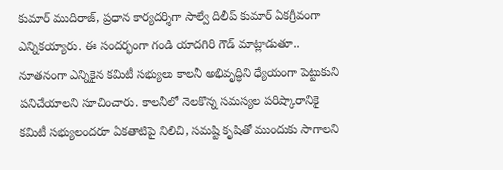కుమార్ ముదిరాజ్, ప్రధాన కార్యదర్శిగా సాల్వే దిలీప్ కుమార్ ఏకగ్రీవంగా ఎన్నికయ్యారు. ఈ సందర్భంగా గండి యాదగిరి గౌడ్ మాట్లాడుతూ.. నూతనంగా ఎన్నికైన కమిటీ సభ్యులు కాలనీ అభివృద్ధిని ధ్యేయంగా పెట్టుకుని పనిచేయాలని సూచించారు. కాలనీలో నెలకొన్న సమస్యల పరిష్కారానికై కమిటీ సభ్యులందరూ ఏకతాటిపై నిలిచి, సమష్టి కృషితో ముందుకు సాగాలని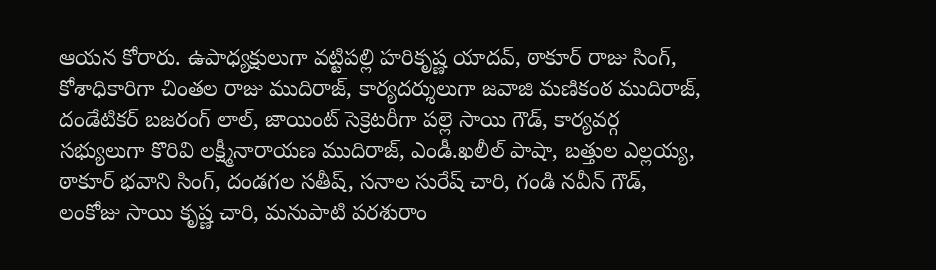ఆయన కోరారు. ఉపాధ్యక్షులుగా వట్టిపల్లి హరికృష్ణ యాదవ్, ఠాకూర్ రాజు సింగ్, కోశాధికారిగా చింతల రాజు ముదిరాజ్, కార్యదర్శులుగా జవాజి మణికంఠ ముదిరాజ్, దండేటికర్ బజరంగ్ లాల్, జాయింట్ సెక్రెటరీగా పల్లె సాయి గౌడ్, కార్యవర్గ సభ్యులుగా కొరివి లక్ష్మీనారాయణ ముదిరాజ్, ఎండీ.ఖలీల్ పాషా, బత్తుల ఎల్లయ్య, ఠాకూర్ భవాని సింగ్, దండగల సతీష్, సనాల సురేష్ చారి, గండి నవీన్ గౌడ్, లంకోజు సాయి కృష్ణ చారి, మనుపాటి పరశురాం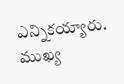ఎన్నికయ్యారు. ముఖ్య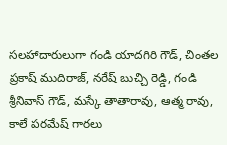సలహాదారులుగా గండి యాదగిరి గౌడ్, చింతల ప్రకాష్ ముదిరాజ్, నరేష్ బుచ్చి రెడ్డి, గండి శ్రీనివాస్ గౌడ్, మస్కే తాతారావు, ఆత్మ రావు, కాలే పరమేష్ గారలు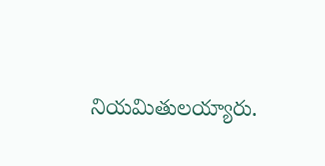నియమితులయ్యారు.